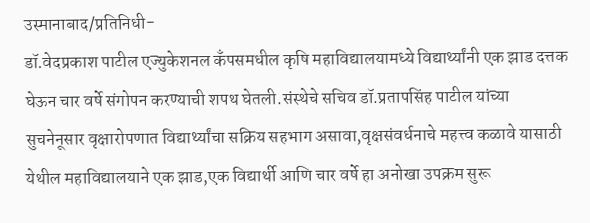उस्मानाबाद/प्रतिनिधी-
डॉ.वेदप्रकाश पाटील एज्युकेशनल कँपसमधील कृषि महाविद्यालयामध्ये विद्यार्थ्यांनी एक झाड दत्तक घेऊन चार वर्षे संगोपन करण्याची शपथ घेतली.संस्थेचे सचिव डॉ.प्रतापसिंह पाटील यांच्या सुचनेनूसार वृक्षारोपणात विद्यार्थ्यांचा सक्रिय सहभाग असावा,वृक्षसंवर्धनाचे महत्त्व कळावे यासाठी येथील महाविद्यालयाने एक झाड,एक विद्यार्थी आणि चार वर्षे हा अनोखा उपक्रम सुरू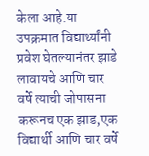केला आहे.या उपक्रमात विद्यार्थ्यांनी प्रवेश घेतल्यानंतर झाडे लावायचे आणि चार वर्षे त्याची जोपासना करूनच एक झाड,एक विद्यार्थी आणि चार वर्षे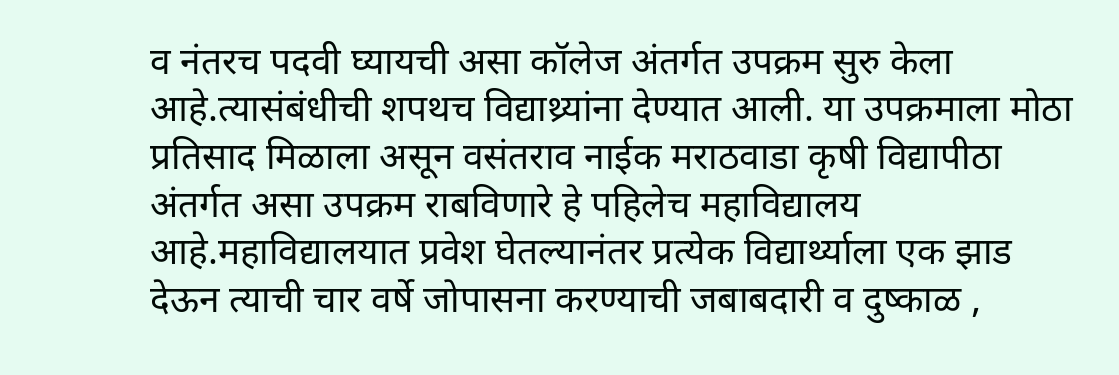व नंतरच पदवी घ्यायची असा कॉलेज अंतर्गत उपक्रम सुरु केला आहे.त्यासंबंधीची शपथच विद्याथ्र्यांना देण्यात आली. या उपक्रमाला मोठा प्रतिसाद मिळाला असून वसंतराव नाईक मराठवाडा कृषी विद्यापीठा अंतर्गत असा उपक्रम राबविणारे हे पहिलेच महाविद्यालय आहे.महाविद्यालयात प्रवेश घेतल्यानंतर प्रत्येक विद्यार्थ्याला एक झाड देऊन त्याची चार वर्षे जोपासना करण्याची जबाबदारी व दुष्काळ ,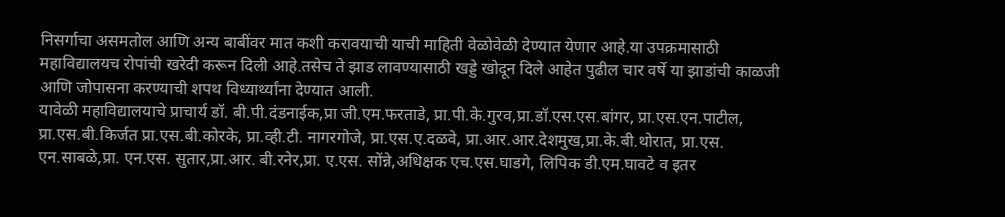निसर्गाचा असमतोल आणि अन्य बाबींवर मात कशी करावयाची याची माहिती वेळोवेळी देण्यात येणार आहे.या उपक्रमासाठी महाविद्यालयच रोपांची खरेदी करून दिली आहे.तसेच ते झाड लावण्यासाठी खड्डे खोदून दिले आहेत पुढील चार वर्षे या झाडांची काळजी आणि जोपासना करण्याची शपथ विध्यार्थ्यांना देण्यात आली.
यावेळी महाविद्यालयाचे प्राचार्य डॉ. बी.पी.दंडनाईक,प्रा जी.एम.फरताडे, प्रा.पी.के.गुरव,प्रा.डॉ.एस.एस.बांगर, प्रा.एस.एन.पाटील, प्रा.एस.बी.किर्जत प्रा.एस.बी.कोरके, प्रा.व्ही.टी. नागरगोजे, प्रा.एस.ए.दळवे, प्रा.आर.आर.देशमुख,प्रा.के.बी.थोरात, प्रा.एस. एन.साबळे,प्रा. एन.एस. सुतार,प्रा.आर. बी.रनेर,प्रा. ए.एस. सोंन्ने,अधिक्षक एच.एस.घाडगे, लिपिक डी.एम.घावटे व इतर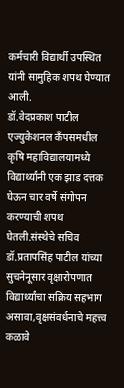कर्मचारी विद्यार्थी उपस्थित यांनी सामुहिक शपथ घेण्यात आली.
डॉ.वेदप्रकाश पाटील एज्युकेशनल कँपसमधील कृषि महाविद्यालयामध्ये विद्यार्थ्यांनी एक झाड दत्तक घेऊन चार वर्षे संगोपन करण्याची शपथ घेतली.संस्थेचे सचिव डॉ.प्रतापसिंह पाटील यांच्या सुचनेनूसार वृक्षारोपणात विद्यार्थ्यांचा सक्रिय सहभाग असावा,वृक्षसंवर्धनाचे महत्त्व कळावे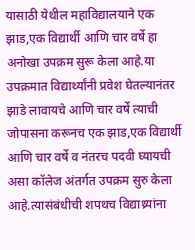यासाठी येथील महाविद्यालयाने एक झाड,एक विद्यार्थी आणि चार वर्षे हा अनोखा उपक्रम सुरू केला आहे.या उपक्रमात विद्यार्थ्यांनी प्रवेश घेतल्यानंतर झाडे लावायचे आणि चार वर्षे त्याची जोपासना करूनच एक झाड,एक विद्यार्थी आणि चार वर्षे व नंतरच पदवी घ्यायची असा कॉलेज अंतर्गत उपक्रम सुरु केला आहे.त्यासंबंधीची शपथच विद्याथ्र्यांना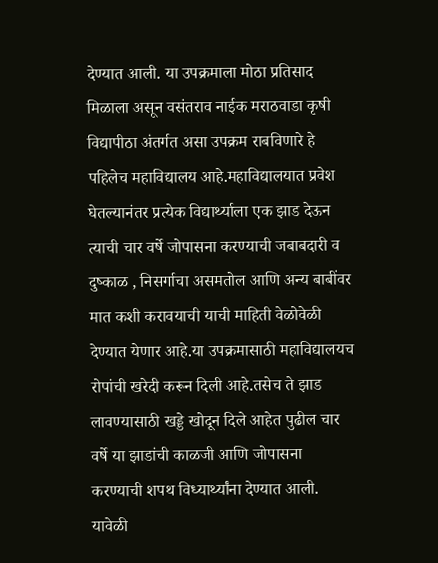देण्यात आली. या उपक्रमाला मोठा प्रतिसाद मिळाला असून वसंतराव नाईक मराठवाडा कृषी विद्यापीठा अंतर्गत असा उपक्रम राबविणारे हे पहिलेच महाविद्यालय आहे.महाविद्यालयात प्रवेश घेतल्यानंतर प्रत्येक विद्यार्थ्याला एक झाड देऊन त्याची चार वर्षे जोपासना करण्याची जबाबदारी व दुष्काळ , निसर्गाचा असमतोल आणि अन्य बाबींवर मात कशी करावयाची याची माहिती वेळोवेळी देण्यात येणार आहे.या उपक्रमासाठी महाविद्यालयच रोपांची खरेदी करून दिली आहे.तसेच ते झाड लावण्यासाठी खड्डे खोदून दिले आहेत पुढील चार वर्षे या झाडांची काळजी आणि जोपासना करण्याची शपथ विध्यार्थ्यांना देण्यात आली.
यावेळी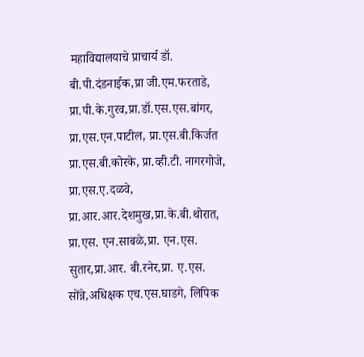महाविद्यालयाचे प्राचार्य डॉ. बी.पी.दंडनाईक,प्रा जी.एम.फरताडे, प्रा.पी.के.गुरव,प्रा.डॉ.एस.एस.बांगर, प्रा.एस.एन.पाटील, प्रा.एस.बी.किर्जत प्रा.एस.बी.कोरके, प्रा.व्ही.टी. नागरगोजे, प्रा.एस.ए.दळवे, प्रा.आर.आर.देशमुख,प्रा.के.बी.थोरात, प्रा.एस. एन.साबळे,प्रा. एन.एस. सुतार,प्रा.आर. बी.रनेर,प्रा. ए.एस. सोंन्ने,अधिक्षक एच.एस.घाडगे, लिपिक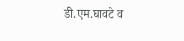डी.एम.घावटे व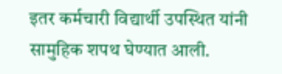इतर कर्मचारी विद्यार्थी उपस्थित यांनी सामुहिक शपथ घेण्यात आली.